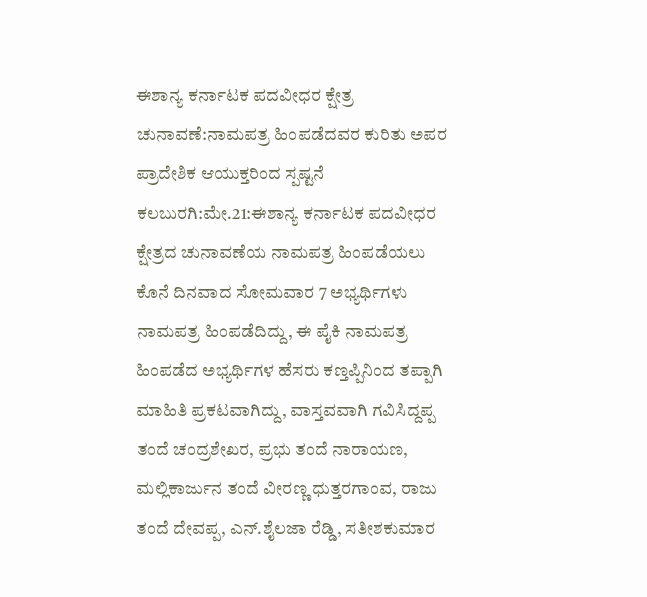ಈಶಾನ್ಯ ಕರ್ನಾಟಕ ಪದವೀಧರ ಕ್ಷೇತ್ರ ಚುನಾವಣೆ:ನಾಮಪತ್ರ ಹಿಂಪಡೆದವರ ಕುರಿತು ಅಪರ ಪ್ರಾದೇಶಿಕ ಆಯುಕ್ತರಿಂದ ಸ್ಪಷ್ಟನೆ
ಕಲಬುರಗಿ:ಮೇ.21:ಈಶಾನ್ಯ ಕರ್ನಾಟಕ ಪದವೀಧರ ಕ್ಷೇತ್ರದ ಚುನಾವಣೆಯ ನಾಮಪತ್ರ ಹಿಂಪಡೆಯಲು ಕೊನೆ ದಿನವಾದ ಸೋಮವಾರ 7 ಅಭ್ಯರ್ಥಿಗಳು ನಾಮಪತ್ರ ಹಿಂಪಡೆದಿದ್ದು, ಈ ಪೈಕಿ ನಾಮಪತ್ರ ಹಿಂಪಡೆದ ಅಭ್ಯರ್ಥಿಗಳ ಹೆಸರು ಕಣ್ತಪ್ಪಿನಿಂದ ತಪ್ಪಾಗಿ ಮಾಹಿತಿ ಪ್ರಕಟವಾಗಿದ್ದು, ವಾಸ್ತವವಾಗಿ ಗವಿಸಿದ್ದಪ್ಪ ತಂದೆ ಚಂದ್ರಶೇಖರ, ಪ್ರಭು ತಂದೆ ನಾರಾಯಣ, ಮಲ್ಲಿಕಾರ್ಜುನ ತಂದೆ ವೀರಣ್ಣ ಧುತ್ತರಗಾಂವ, ರಾಜು ತಂದೆ ದೇವಪ್ಪ, ಎನ್.ಶೈಲಜಾ ರೆಡ್ಡಿ, ಸತೀಶಕುಮಾರ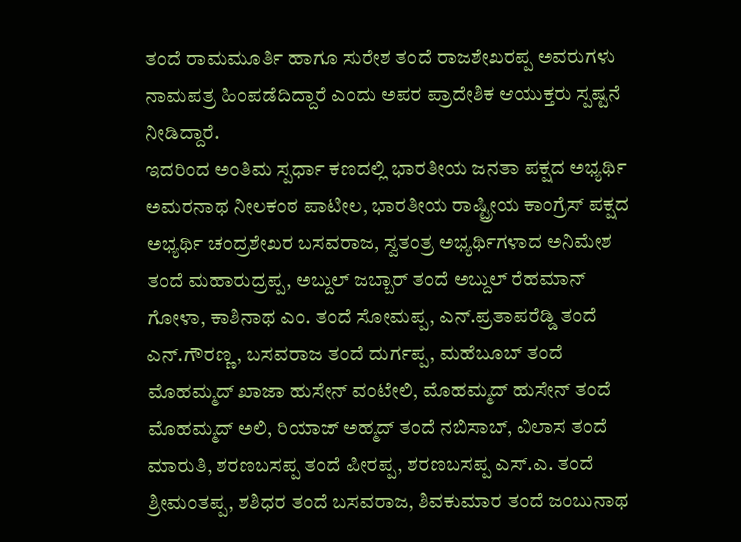ತಂದೆ ರಾಮಮೂರ್ತಿ ಹಾಗೂ ಸುರೇಶ ತಂದೆ ರಾಜಶೇಖರಪ್ಪ ಅವರುಗಳು ನಾಮಪತ್ರ ಹಿಂಪಡೆದಿದ್ದಾರೆ ಎಂದು ಅಪರ ಪ್ರಾದೇಶಿಕ ಆಯುಕ್ತರು ಸ್ಪಷ್ಟನೆ ನೀಡಿದ್ದಾರೆ.
ಇದರಿಂದ ಅಂತಿಮ ಸ್ಪರ್ಧಾ ಕಣದಲ್ಲಿ ಭಾರತೀಯ ಜನತಾ ಪಕ್ಷದ ಅಭ್ಯರ್ಥಿ ಅಮರನಾಥ ನೀಲಕಂಠ ಪಾಟೀಲ, ಭಾರತೀಯ ರಾಷ್ಟ್ರೀಯ ಕಾಂಗ್ರೆಸ್ ಪಕ್ಷದ ಅಭ್ಯರ್ಥಿ ಚಂದ್ರಶೇಖರ ಬಸವರಾಜ, ಸ್ವತಂತ್ರ ಅಭ್ಯರ್ಥಿಗಳಾದ ಅನಿಮೇಶ ತಂದೆ ಮಹಾರುದ್ರಪ್ಪ, ಅಬ್ದುಲ್ ಜಬ್ಬಾರ್ ತಂದೆ ಅಬ್ದುಲ್ ರೆಹಮಾನ್ ಗೋಳಾ, ಕಾಶಿನಾಥ ಎಂ. ತಂದೆ ಸೋಮಪ್ಪ, ಎನ್.ಪ್ರತಾಪರೆಡ್ಡಿ ತಂದೆ ಎನ್.ಗೌರಣ್ಣ, ಬಸವರಾಜ ತಂದೆ ದುರ್ಗಪ್ಪ, ಮಹೆಬೂಬ್ ತಂದೆ ಮೊಹಮ್ಮದ್ ಖಾಜಾ ಹುಸೇನ್ ವಂಟೇಲಿ, ಮೊಹಮ್ಮದ್ ಹುಸೇನ್ ತಂದೆ ಮೊಹಮ್ಮದ್ ಅಲಿ, ರಿಯಾಜ್ ಅಹ್ಮದ್ ತಂದೆ ನಬಿಸಾಬ್, ವಿಲಾಸ ತಂದೆ ಮಾರುತಿ, ಶರಣಬಸಪ್ಪ ತಂದೆ ಪೀರಪ್ಪ, ಶರಣಬಸಪ್ಪ ಎಸ್.ಎ. ತಂದೆ ಶ್ರೀಮಂತಪ್ಪ, ಶಶಿಧರ ತಂದೆ ಬಸವರಾಜ, ಶಿವಕುಮಾರ ತಂದೆ ಜಂಬುನಾಥ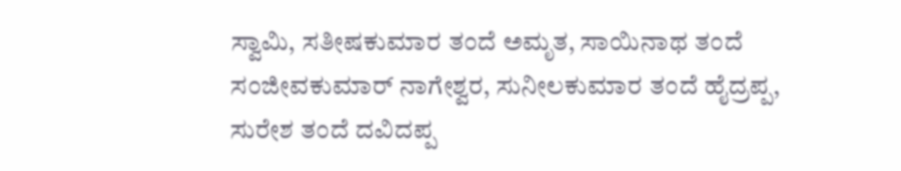ಸ್ವಾಮಿ, ಸತೀಷಕುಮಾರ ತಂದೆ ಅಮೃತ, ಸಾಯಿನಾಥ ತಂದೆ ಸಂಜೀವಕುಮಾರ್ ನಾಗೇಶ್ವರ, ಸುನೀಲಕುಮಾರ ತಂದೆ ಹೈದ್ರಪ್ಪ, ಸುರೇಶ ತಂದೆ ದವಿದಪ್ಪ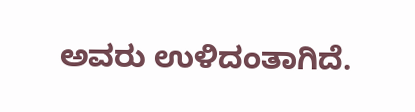ಅವರು ಉಳಿದಂತಾಗಿದೆ.